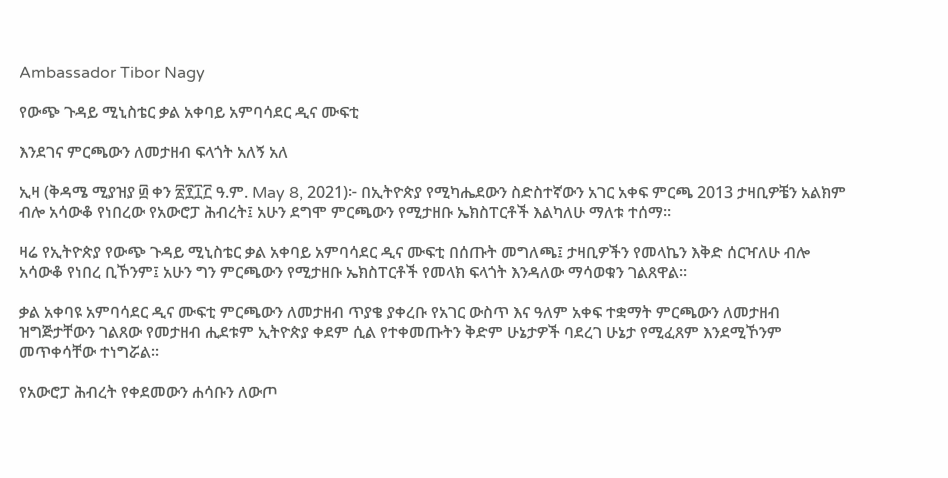Ambassador Tibor Nagy

የውጭ ጉዳይ ሚኒስቴር ቃል አቀባይ አምባሳደር ዲና ሙፍቲ

እንደገና ምርጫውን ለመታዘብ ፍላጎት አለኝ አለ

ኢዛ (ቅዳሜ ሚያዝያ ፴ ቀን ፳፻፲፫ ዓ.ም. May 8, 2021)፦ በኢትዮጵያ የሚካሔደውን ስድስተኛውን አገር አቀፍ ምርጫ 2013 ታዛቢዎቼን አልክም ብሎ አሳውቆ የነበረው የአውሮፓ ሕብረት፤ አሁን ደግሞ ምርጫውን የሚታዘቡ ኤክስፐርቶች እልካለሁ ማለቱ ተሰማ።

ዛሬ የኢትዮጵያ የውጭ ጉዳይ ሚኒስቴር ቃል አቀባይ አምባሳደር ዲና ሙፍቲ በሰጡት መግለጫ፤ ታዛቢዎችን የመላኬን እቅድ ሰርዣለሁ ብሎ አሳውቆ የነበረ ቢኾንም፤ አሁን ግን ምርጫውን የሚታዘቡ ኤክስፐርቶች የመላክ ፍላጎት እንዳለው ማሳወቁን ገልጸዋል።

ቃል አቀባዩ አምባሳደር ዲና ሙፍቲ ምርጫውን ለመታዘብ ጥያቄ ያቀረቡ የአገር ውስጥ እና ዓለም አቀፍ ተቋማት ምርጫውን ለመታዘብ ዝግጅታቸውን ገልጸው የመታዘብ ሒደቱም ኢትዮጵያ ቀደም ሲል የተቀመጡትን ቅድም ሁኔታዎች ባደረገ ሁኔታ የሚፈጸም እንደሚኾንም መጥቀሳቸው ተነግሯል።

የአውሮፓ ሕብረት የቀደመውን ሐሳቡን ለውጦ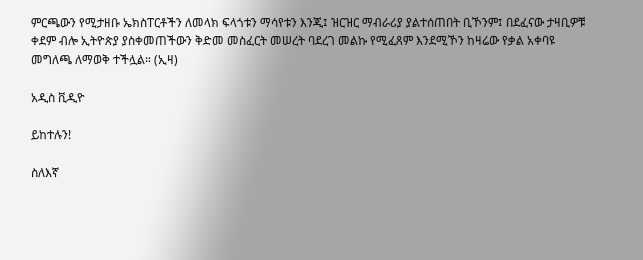ምርጫውን የሚታዘቡ ኤክስፐርቶችን ለመላክ ፍላጎቱን ማሳየቱን እንጂ፤ ዝርዝር ማብራሪያ ያልተሰጠበት ቢኾንም፤ በደፈናው ታዛቢዎቹ ቀደም ብሎ ኢትዮጵያ ያስቀመጠችውን ቅድመ መስፈርት መሠረት ባደረገ መልኩ የሚፈጸም እንደሚኾን ከዛሬው የቃል አቀባዩ መግለጫ ለማወቅ ተችሏል። (ኢዛ)

አዲስ ቪዲዮ

ይከተሉን!

ስለእኛ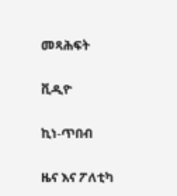መጻሕፍት

ቪዲዮ

ኪነ-ጥበብ

ዜና እና ፖለቲካ